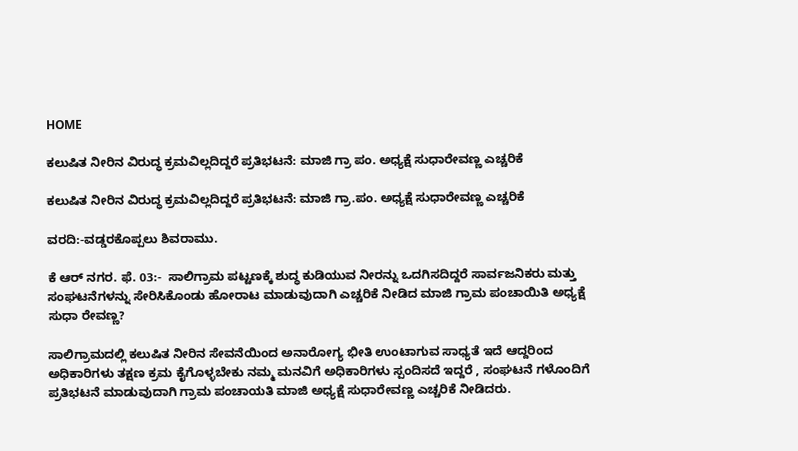HOME

ಕಲುಷಿತ ನೀರಿನ ವಿರುದ್ಧ ಕ್ರಮವಿಲ್ಲದಿದ್ದರೆ ಪ್ರತಿಭಟನೆ: ಮಾಜಿ ಗ್ರಾ ಪಂ. ಅಧ್ಯಕ್ಷೆ ಸುಧಾರೇವಣ್ಣ ಎಚ್ಚರಿಕೆ

ಕಲುಷಿತ ನೀರಿನ ವಿರುದ್ಧ ಕ್ರಮವಿಲ್ಲದಿದ್ದರೆ ಪ್ರತಿಭಟನೆ: ಮಾಜಿ ಗ್ರಾ.ಪಂ. ಅಧ್ಯಕ್ಷೆ ಸುಧಾರೇವಣ್ಣ ಎಚ್ಚರಿಕೆ

ವರದಿ:-ವಡ್ಡರಕೊಪ್ಪಲು ಶಿವರಾಮು.

ಕೆ ಆರ್ ನಗರ. ಫೆ. 03:-  ಸಾಲಿಗ್ರಾಮ ಪಟ್ಟಣಕ್ಕೆ ಶುದ್ಧ ಕುಡಿಯುವ ನೀರನ್ನು ಒದಗಿಸದಿದ್ದರೆ ಸಾರ್ವಜನಿಕರು ಮತ್ತು ಸಂಘಟನೆಗಳನ್ನು ಸೇರಿಸಿಕೊಂಡು ಹೋರಾಟ ಮಾಡುವುದಾಗಿ ಎಚ್ಚರಿಕೆ ನೀಡಿದ ಮಾಜಿ ಗ್ರಾಮ ಪಂಚಾಯಿತಿ ಅಧ್ಯಕ್ಷೆ ಸುಧಾ ರೇವಣ್ಣ?

ಸಾಲಿಗ್ರಾಮದಲ್ಲಿ ಕಲುಷಿತ ನೀರಿನ ಸೇವನೆಯಿಂದ ಅನಾರೋಗ್ಯ ಭೀತಿ ಉಂಟಾಗುವ ಸಾಧ್ಯತೆ ಇದೆ ಆದ್ದರಿಂದ ಅಧಿಕಾರಿಗಳು ತಕ್ಷಣ ಕ್ರಮ ಕೈಗೊಳ್ಳಬೇಕು ನಮ್ಮ ಮನವಿಗೆ ಅಧಿಕಾರಿಗಳು ಸ್ಪಂದಿಸದೆ ಇದ್ದರೆ , ಸಂಘಟನೆ ಗಳೊಂದಿಗೆ ಪ್ರತಿಭಟನೆ ಮಾಡುವುದಾಗಿ ಗ್ರಾಮ ಪಂಚಾಯತಿ ಮಾಜಿ ಅಧ್ಯಕ್ಷೆ ಸುಧಾರೇವಣ್ಣ ಎಚ್ಚರಿಕೆ ನೀಡಿದರು.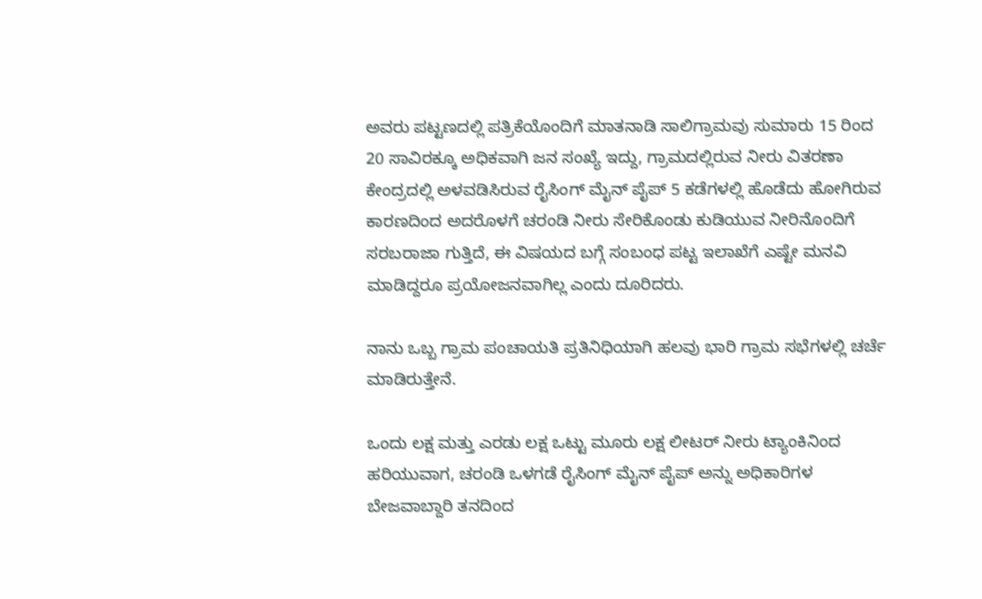ಅವರು ಪಟ್ಟಣದಲ್ಲಿ ಪತ್ರಿಕೆಯೊಂದಿಗೆ ಮಾತನಾಡಿ ಸಾಲಿಗ್ರಾಮವು ಸುಮಾರು 15 ರಿಂದ 20 ಸಾವಿರಕ್ಕೂ ಅಧಿಕವಾಗಿ ಜನ ಸಂಖ್ಯೆ ಇದ್ದು, ಗ್ರಾಮದಲ್ಲಿರುವ ನೀರು ವಿತರಣಾ ಕೇಂದ್ರದಲ್ಲಿ ಅಳವಡಿಸಿರುವ ರೈಸಿಂಗ್ ಮೈನ್ ಪೈಪ್ 5 ಕಡೆಗಳಲ್ಲಿ ಹೊಡೆದು ಹೋಗಿರುವ ಕಾರಣದಿಂದ ಅದರೊಳಗೆ ಚರಂಡಿ ನೀರು ಸೇರಿಕೊಂಡು ಕುಡಿಯುವ ನೀರಿನೊಂದಿಗೆ ಸರಬರಾಜಾ ಗುತ್ತಿದೆ, ಈ ವಿಷಯದ ಬಗ್ಗೆ ಸಂಬಂಧ ಪಟ್ಟ ಇಲಾಖೆಗೆ ಎಷ್ಟೇ ಮನವಿ ಮಾಡಿದ್ದರೂ ಪ್ರಯೋಜನವಾಗಿಲ್ಲ ಎಂದು ದೂರಿದರು.

ನಾನು ಒಬ್ಬ ಗ್ರಾಮ ಪಂಚಾಯತಿ ಪ್ರತಿನಿಧಿಯಾಗಿ ಹಲವು ಭಾರಿ ಗ್ರಾಮ ಸಭೆಗಳಲ್ಲಿ ಚರ್ಚೆ ಮಾಡಿರುತ್ತೇನೆ.

ಒಂದು ಲಕ್ಷ ಮತ್ತು ಎರಡು ಲಕ್ಷ ಒಟ್ಟು ಮೂರು ಲಕ್ಷ ಲೀಟರ್ ನೀರು ಟ್ಯಾಂಕಿನಿಂದ ಹರಿಯುವಾಗ, ಚರಂಡಿ ಒಳಗಡೆ ರೈಸಿಂಗ್ ಮೈನ್ ಪೈಪ್ ಅನ್ನು ಅಧಿಕಾರಿಗಳ ಬೇಜವಾಬ್ದಾರಿ ತನದಿಂದ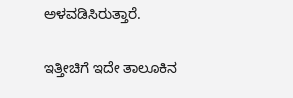ಅಳವಡಿಸಿರುತ್ತಾರೆ.

ಇತ್ತೀಚಿಗೆ ಇದೇ ತಾಲೂಕಿನ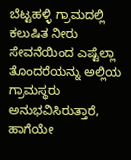ಬೆಟ್ಟಹಳ್ಳಿ ಗ್ರಾಮದಲ್ಲಿ ಕಲುಷಿತ ನೀರು ಸೇವನೆಯಿಂದ ಎಷ್ಟೆಲ್ಲಾ ತೊಂದರೆಯನ್ನು ಅಲ್ಲಿಯ ಗ್ರಾಮಸ್ಥರು ಅನುಭವಿಸಿರುತ್ತಾರೆ, ಹಾಗೆಯೇ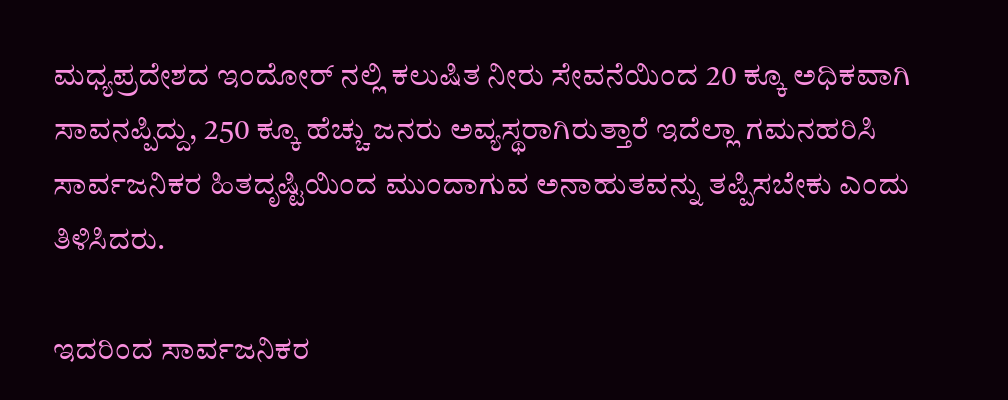ಮಧ್ಯಪ್ರದೇಶದ ಇಂದೋರ್ ನಲ್ಲಿ ಕಲುಷಿತ ನೀರು ಸೇವನೆಯಿಂದ 20 ಕ್ಕೂ ಅಧಿಕವಾಗಿ ಸಾವನಪ್ಪಿದ್ದು, 250 ಕ್ಕೂ ಹೆಚ್ಚು ಜನರು ಅವ್ಯಸ್ಥರಾಗಿರುತ್ತಾರೆ ಇದೆಲ್ಲಾ ಗಮನಹರಿಸಿ ಸಾರ್ವಜನಿಕರ ಹಿತದೃಷ್ಟಿಯಿಂದ ಮುಂದಾಗುವ ಅನಾಹುತವನ್ನು ತಪ್ಪಿಸಬೇಕು ಎಂದು ತಿಳಿಸಿದರು.

ಇದರಿಂದ ಸಾರ್ವಜನಿಕರ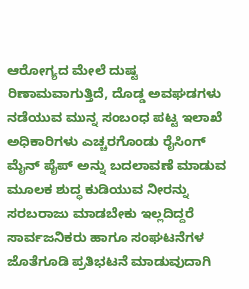ಆರೋಗ್ಯದ ಮೇಲೆ ದುಷ್ಟ ರಿಣಾಮವಾಗುತ್ತಿದೆ, ದೊಡ್ಡ ಅವಘಡಗಳು ನಡೆಯುವ ಮುನ್ನ ಸಂಬಂಧ ಪಟ್ಟ ಇಲಾಖೆ ಅಧಿಕಾರಿಗಳು ಎಚ್ಚರಗೊಂಡು ರೈಸಿಂಗ್ ಮೈನ್ ಪೈಪ್ ಅನ್ನು ಬದಲಾವಣೆ ಮಾಡುವ ಮೂಲಕ ಶುದ್ಧ ಕುಡಿಯುವ ನೀರನ್ನು ಸರಬರಾಜು ಮಾಡಬೇಕು ಇಲ್ಲದಿದ್ದರೆ ಸಾರ್ವಜನಿಕರು ಹಾಗೂ ಸಂಘಟನೆಗಳ ಜೊತೆಗೂಡಿ ಪ್ರತಿಭಟನೆ ಮಾಡುವುದಾಗಿ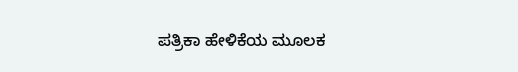ಪತ್ರಿಕಾ ಹೇಳಿಕೆಯ ಮೂಲಕ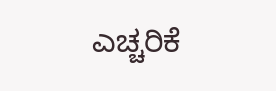ಎಚ್ಚರಿಕೆ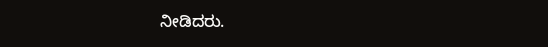ನೀಡಿದರು.